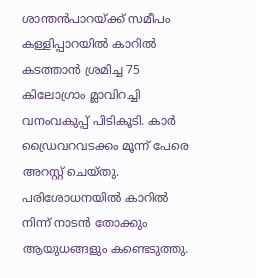ശാന്തന്‍പാറയ്ക്ക് സമീപം കള്ളിപ്പാറയിൽ കാറിൽ കടത്താൻ ശ്രമിച്ച 75 കിലോഗ്രാം മ്ലാവിറച്ചി വനംവകുപ്പ് പിടികൂടി. കാർ ഡ്രൈവറവടക്കം മൂന്ന് പേരെ അറസ്റ്റ് ചെയ്തു. പരിശോധനയിൽ കാറിൽ നിന്ന് നാടൻ തോക്കും ആയുധങ്ങളും കണ്ടെടുത്തു.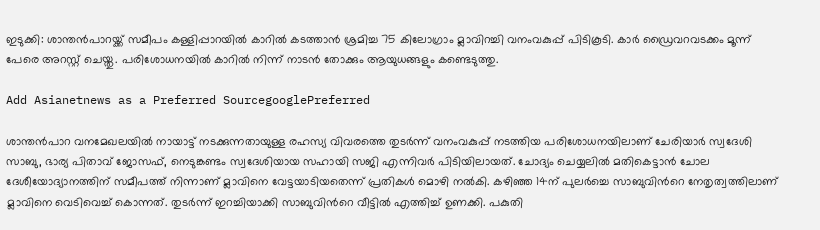ഇടുക്കി: ശാന്തന്‍പാറയ്ക്ക് സമീപം കള്ളിപ്പാറയിൽ കാറിൽ കടത്താൻ ശ്രമിച്ച 75 കിലോഗ്രാം മ്ലാവിറച്ചി വനംവകുപ്പ് പിടികൂടി. കാർ ഡ്രൈവറവടക്കം മൂന്ന് പേരെ അറസ്റ്റ് ചെയ്തു. പരിശോധനയിൽ കാറിൽ നിന്ന് നാടൻ തോക്കും ആയുധങ്ങളും കണ്ടെടുത്തു.

Add Asianetnews as a Preferred SourcegooglePreferred

ശാന്തൻപാറ വനമേഖലയിൽ നായാട്ട് നടക്കുന്നതായുള്ള രഹസ്യ വിവരത്തെ തുടർന്ന് വനംവകുപ്പ് നടത്തിയ പരിശോധനയിലാണ് ചേരിയാർ സ്വദേശി സാബു, ഭാര്യ പിതാവ് ജോസഫ്, നെടുങ്കണ്ടം സ്വദേശിയായ സഹായി സജി എന്നിവർ പിടിയിലായത്. ചോദ്യം ചെയ്യലിൽ മതികെട്ടാൻ ചോല ദേശീയോദ്യാനത്തിന് സമീപത്ത് നിന്നാണ് മ്ലാവിനെ വേട്ടയാടിയതെന്ന് പ്രതികൾ മൊഴി നൽകി. കഴിഞ്ഞ 14ന് പുലർച്ചെ സാബുവിന്‍റെ നേതൃത്വത്തിലാണ് മ്ലാവിനെ വെടിവെച്ച് കൊന്നത്. തുടർന്ന് ഇറച്ചിയാക്കി സാബുവിന്‍റെ വീട്ടിൽ എത്തിച്ച് ഉണക്കി. പകുതി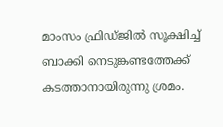മാംസം ഫ്രിഡ്ജിൽ സൂക്ഷിച്ച് ബാക്കി നെടുങ്കണ്ടത്തേക്ക് കടത്താനായിരുന്നു ശ്രമം.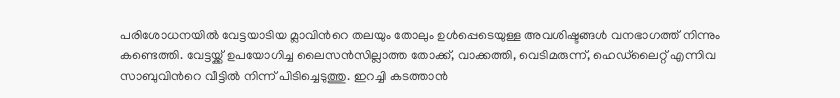പരിശോധനയിൽ വേട്ടയാടിയ മ്ലാവിന്‍റെ തലയും തോലും ഉള്‍പ്പെടെയുള്ള അവശിഷ്ടങ്ങള്‍ വനഭാഗത്ത് നിന്നും കണ്ടെത്തി. വേട്ടയ്ക്ക് ഉപയോഗിച്ച ലൈസൻസില്ലാത്ത തോക്ക്, വാക്കത്തി, വെടിമരുന്ന്, ഹെഡ്‍ലൈറ്റ് എന്നിവ സാബുവിന്‍റെ വീട്ടിൽ നിന്ന് പിടിച്ചെടുത്തു. ഇറച്ചി കടത്താൻ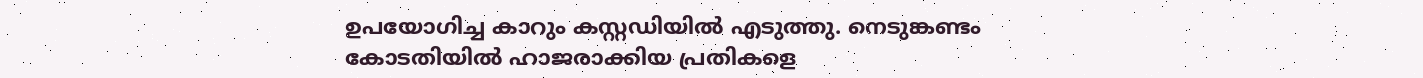ഉപയോഗിച്ച കാറും കസ്റ്റഡിയിൽ എടുത്തു. നെടുങ്കണ്ടം കോടതിയിൽ ഹാജരാക്കിയ പ്രതികളെ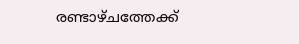രണ്ടാഴ്ചത്തേക്ക്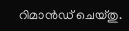റിമാൻഡ് ചെയ്തു.